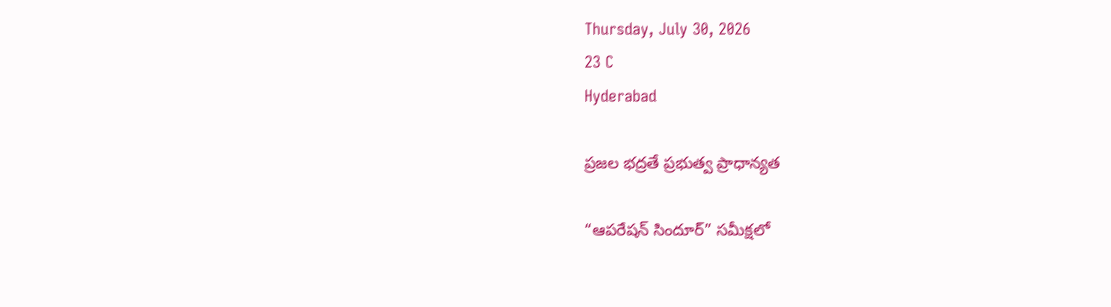Thursday, July 30, 2026
23 C
Hyderabad

ప్రజల భద్రతే ప్రభుత్వ ప్రాధాన్యత

“ఆపరేషన్ సిందూర్” సమీక్షలో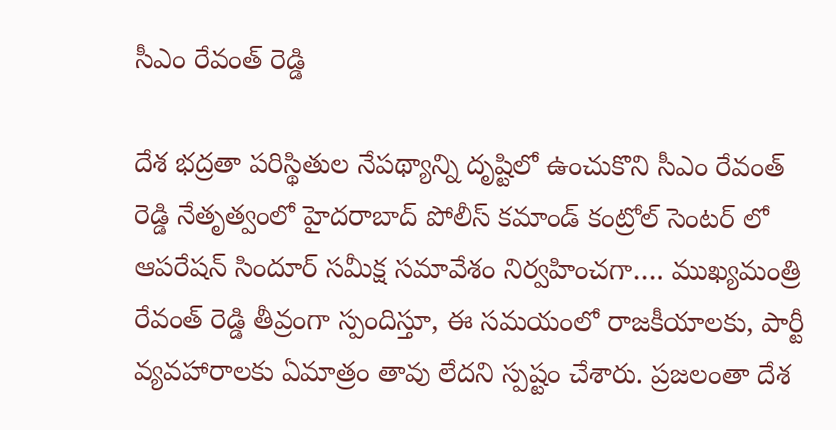సీఎం రేవంత్ రెడ్డి

దేశ భద్రతా పరిస్థితుల నేపథ్యాన్ని దృష్టిలో ఉంచుకొని సీఎం రేవంత్ రెడ్డి నేతృత్వంలో హైదరాబాద్ పోలీస్ కమాండ్ కంట్రోల్ సెంటర్ లో ఆపరేషన్ సిందూర్ సమీక్ష సమావేశం నిర్వహించగా…. ముఖ్యమంత్రి రేవంత్ రెడ్డి తీవ్రంగా స్పందిస్తూ, ఈ సమయంలో రాజకీయాలకు, పార్టీ వ్యవహారాలకు ఏమాత్రం తావు లేదని స్పష్టం చేశారు. ప్రజలంతా దేశ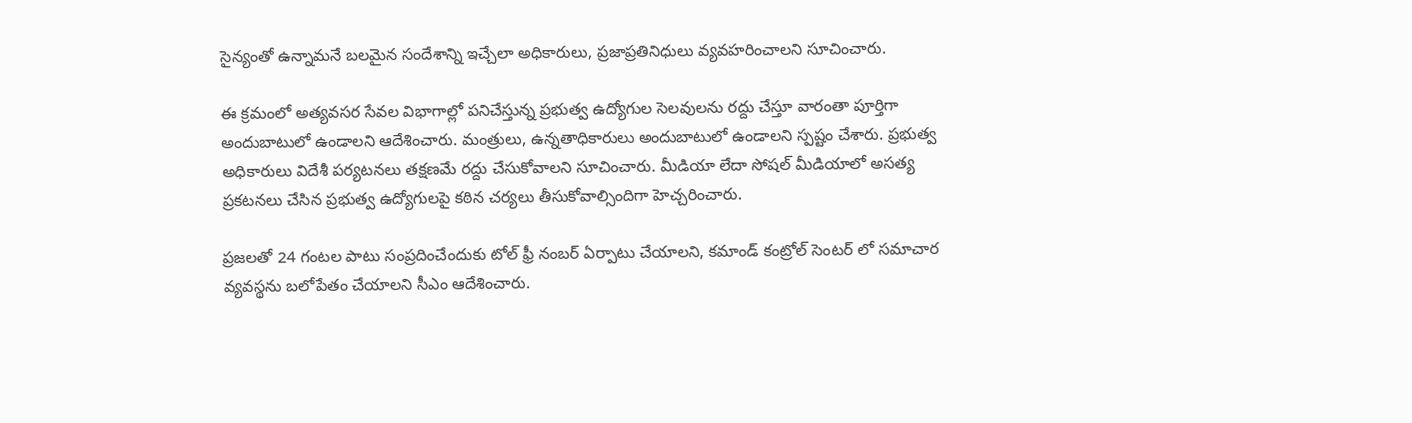సైన్యంతో ఉన్నామనే బలమైన సందేశాన్ని ఇచ్చేలా అధికారులు, ప్రజాప్రతినిధులు వ్యవహరించాలని సూచించారు.

ఈ క్రమంలో అత్యవసర సేవల విభాగాల్లో పనిచేస్తున్న ప్రభుత్వ ఉద్యోగుల సెలవులను రద్దు చేస్తూ వారంతా పూర్తిగా అందుబాటులో ఉండాలని ఆదేశించారు. మంత్రులు, ఉన్నతాధికారులు అందుబాటులో ఉండాలని స్పష్టం చేశారు. ప్రభుత్వ అధికారులు విదేశీ పర్యటనలు తక్షణమే రద్దు చేసుకోవాలని సూచించారు. మీడియా లేదా సోషల్ మీడియాలో అసత్య ప్రకటనలు చేసిన ప్రభుత్వ ఉద్యోగులపై కఠిన చర్యలు తీసుకోవాల్సిందిగా హెచ్చరించారు.

ప్రజలతో 24 గంటల పాటు సంప్రదించేందుకు టోల్ ఫ్రీ నంబర్ ఏర్పాటు చేయాలని, కమాండ్ కంట్రోల్ సెంటర్ లో సమాచార వ్యవస్థను బలోపేతం చేయాలని సీఎం ఆదేశించారు.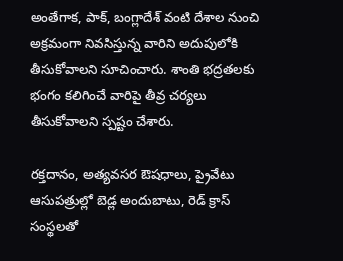అంతేగాక, పాక్, బంగ్లాదేశ్ వంటి దేశాల నుంచి అక్రమంగా నివసిస్తున్న వారిని అదుపులోకి తీసుకోవాలని సూచించారు. శాంతి భద్రతలకు భంగం కలిగించే వారిపై తీవ్ర చర్యలు తీసుకోవాలని స్పష్టం చేశారు.

రక్తదానం, అత్యవసర ఔషధాలు, ప్రైవేటు ఆసుపత్రుల్లో బెడ్ల అందుబాటు, రెడ్ క్రాస్ సంస్థలతో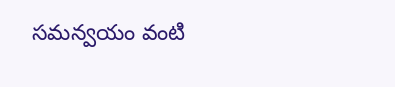సమన్వయం వంటి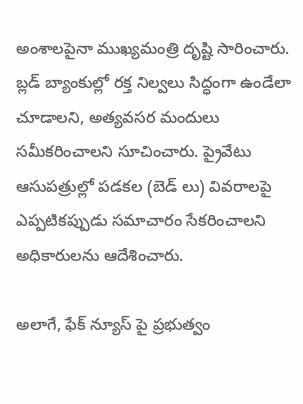అంశాలపైనా ముఖ్యమంత్రి దృష్టి సారించారు. బ్లడ్ బ్యాంకుల్లో రక్త నిల్వలు సిద్ధంగా ఉండేలా చూడాలని, అత్యవసర మందులు సమీకరించాలని సూచించారు. ప్రైవేటు ఆసుపత్రుల్లో పడకల (బెడ్ లు) వివరాలపై ఎప్పటికప్పుడు సమాచారం సేకరించాలని అధికారులను ఆదేశించారు.

అలాగే, ఫేక్ న్యూస్ పై ప్రభుత్వం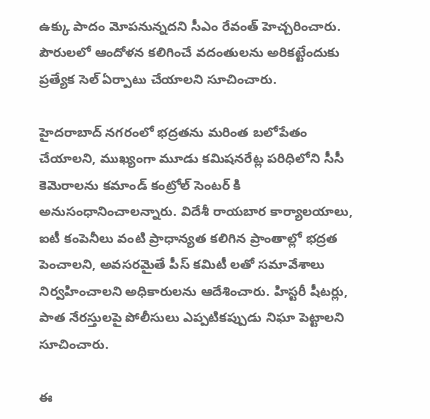ఉక్కు పాదం మోపనున్నదని సీఎం రేవంత్ హెచ్చరించారు. పౌరులలో ఆందోళన కలిగించే వదంతులను అరికట్టేందుకు ప్రత్యేక సెల్ ఏర్పాటు చేయాలని సూచించారు.

హైదరాబాద్ నగరంలో భద్రతను మరింత బలోపేతం చేయాలని, ముఖ్యంగా మూడు కమిషనరేట్ల పరిధిలోని సీసీ కెమెరాలను కమాండ్ కంట్రోల్ సెంటర్ కి అనుసంధానించాలన్నారు. విదేశీ రాయబార కార్యాలయాలు, ఐటీ కంపెనీలు వంటి ప్రాధాన్యత కలిగిన ప్రాంతాల్లో భద్రత పెంచాలని, అవసరమైతే పీస్ కమిటీ లతో సమావేశాలు నిర్వహించాలని అధికారులను ఆదేశించారు. హిస్టరీ షీటర్లు, పాత నేరస్తులపై పోలీసులు ఎప్పటికప్పుడు నిఘా పెట్టాలని సూచించారు.

ఈ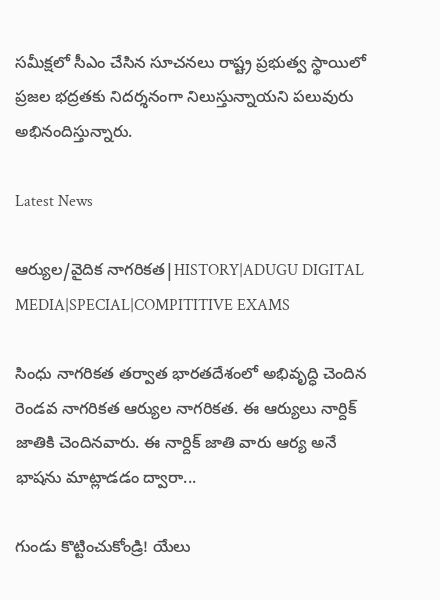సమీక్షలో సీఎం చేసిన సూచనలు రాష్ట్ర ప్రభుత్వ స్థాయిలో ప్రజల భద్రతకు నిదర్శనంగా నిలుస్తున్నాయని పలువురు అభినందిస్తున్నారు.

Latest News

ఆర్యుల/వైదిక నాగరికత|HISTORY|ADUGU DIGITAL MEDIA|SPECIAL|COMPITITIVE EXAMS

సింధు నాగరికత తర్వాత భారతదేశంలో అభివృద్ధి చెందిన రెండవ నాగరికత ఆర్యుల నాగరికత. ఈ ఆర్యులు నార్దిక్ జాతికి చెందినవారు. ఈ నార్దిక్ జాతి వారు ఆర్య అనే భాషను మాట్లాడడం ద్వారా...

గుండు కొట్టించుకోండ్రి! యేలు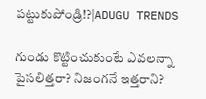పట్టుకుపోండ్రి!?|ADUGU TRENDS

గుండు కొట్టించుకుంటే ఎవలన్నా పైసలిత్తరా? నిజంగనే ఇత్తరాని?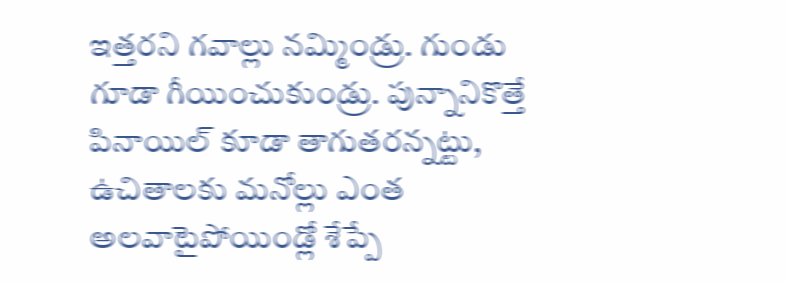ఇత్తరని గవాల్లు నమ్మిండ్రు. గుండు గూడా గీయించుకుండ్రు. పున్నానికొత్తే పినాయిల్ కూడా తాగుతరన్నట్టు, ఉచితాలకు మనోల్లు ఎంత అలవాటైపోయిండ్లో శేప్పే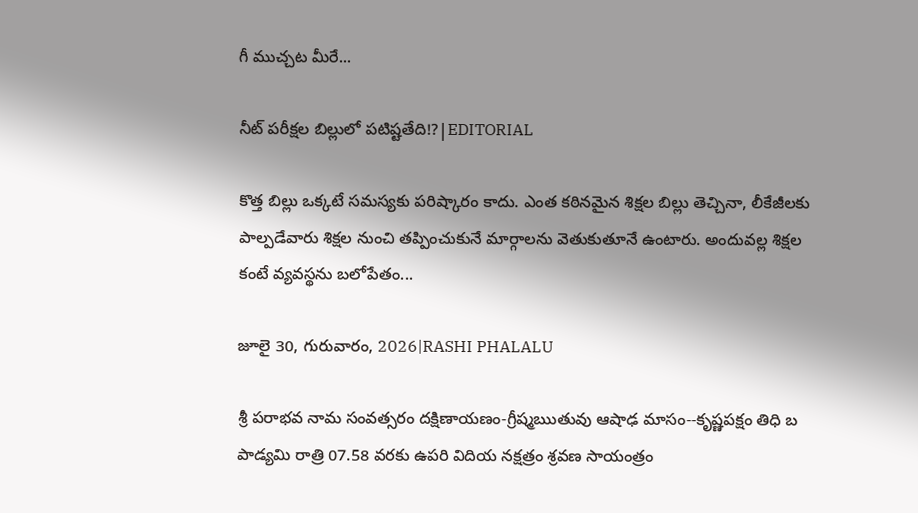గీ ముచ్చట మీరే...

నీట్ పరీక్షల బిల్లులో పటిష్టతేది!?|EDITORIAL

కొత్త బిల్లు ఒక్కటే సమస్యకు పరిష్కారం కాదు. ఎంత కఠినమైన శిక్షల బిల్లు తెచ్చినా, లీకేజీలకు పాల్పడేవారు శిక్షల నుంచి తప్పించుకునే మార్గాలను వెతుకుతూనే ఉంటారు. అందువల్ల శిక్షల కంటే వ్యవస్థను బలోపేతం...

జూలై 30, గురువారం, 2026|RASHI PHALALU

శ్రీ పరాభవ నామ సంవత్సరం దక్షిణాయణం-గ్రీష్మఋతువు ఆషాఢ మాసం--కృష్ణపక్షం తిధి బ పాడ్యమి రాత్రి 07.58 వరకు ఉపరి విదియ నక్షత్రం శ్రవణ సాయంత్రం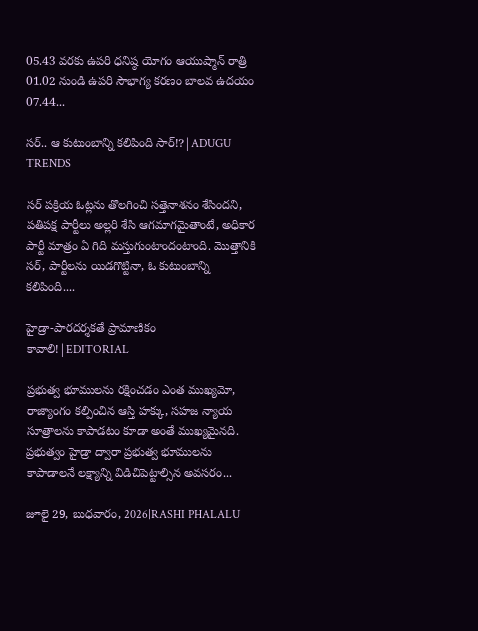05.43 వరకు ఉపరి ధనిష్ఠ యోగం ఆయుష్మాన్ రాత్రి 01.02 నుండి ఉపరి సౌభాగ్య కరణం బాలవ ఉదయం 07.44...

సర్.. ఆ కుటుంబాన్ని కలిపింది సార్!?|ADUGU TRENDS

సర్ పక్రియ ఓట్లను తొలగించి సత్తెనాశనం శేసిందని, పతిపక్ష పార్టీలు అల్లరి శేసి ఆగమాగమైతాంటే, అధికార పార్టీ మాత్రం ఏ గిది మస్తుగుంటాందంటాంది. మొత్తానికి సర్, పార్టీలను యిడగొట్టినా, ఓ కుటుంబాన్ని కలిపింది....

హైడ్రా-పారదర్శకతే ప్రామాణికం కావాలి!|EDITORIAL

ప్రభుత్వ భూములను రక్షించడం ఎంత ముఖ్యమో, రాజ్యాంగం కల్పించిన ఆస్తి హక్కు, సహజ న్యాయ సూత్రాలను కాపాడటం కూడా అంతే ముఖ్యమైనది. ప్రభుత్వం హైడ్రా ద్వారా ప్రభుత్వ భూములను కాపాడాలనే లక్ష్యాన్ని విడిచిపెట్టాల్సిన అవసరం...

జూలై 29, బుధవారం, 2026|RASHI PHALALU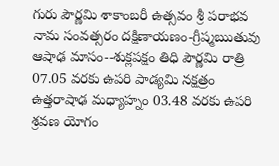గురు పౌర్ణమి శాకాంబరీ ఉత్సవం శ్రీ పరాభవ నామ సంవత్సరం దక్షిణాయణం-గ్రీష్మఋతువు ఆషాఢ మాసం--శుక్లపక్షం తిధి పౌర్ణమి రాత్రి 07.05 వరకు ఉపరి పాడ్యమి నక్షత్రం ఉత్తరాషాఢ మధ్యాహ్నం 03.48 వరకు ఉపరి శ్రవణ యోగం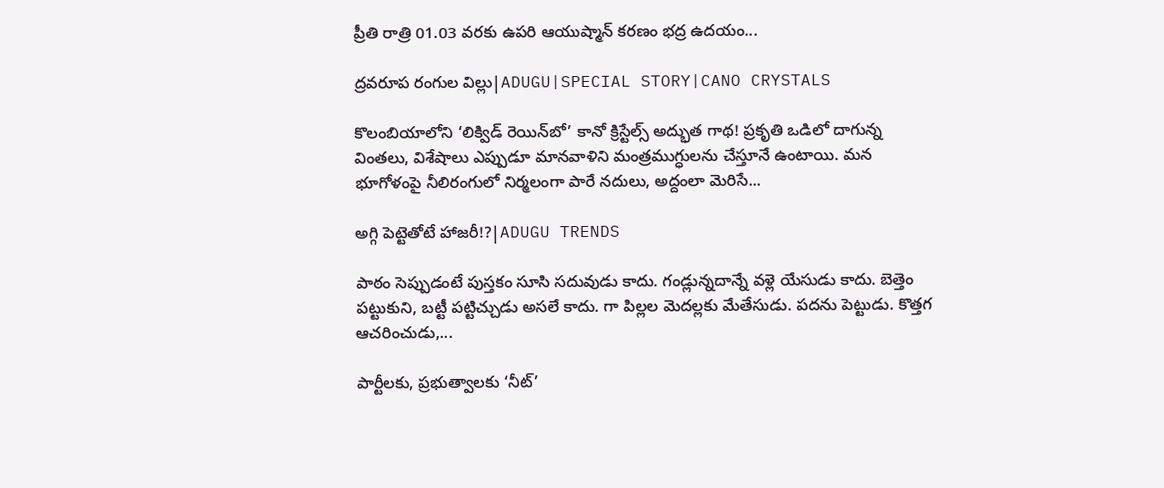ప్రీతి రాత్రి 01.03 వరకు ఉపరి ఆయుష్మాన్ కరణం భద్ర ఉదయం...

ద్రవరూప రంగుల విల్లు|ADUGU|SPECIAL STORY|CANO CRYSTALS

కొలంబియాలోని ‘లిక్విడ్ రెయిన్‌బో’ కానో క్రిస్టేల్స్ అద్భుత గాథ! ప్రకృతి ఒడిలో దాగున్న వింతలు, విశేషాలు ఎప్పుడూ మానవాళిని మంత్రముగ్ధులను చేస్తూనే ఉంటాయి. మన భూగోళంపై నీలిరంగులో నిర్మలంగా పారే నదులు, అద్దంలా మెరిసే...

అగ్గి పెట్టెతోటే హాజరీ!?|ADUGU TRENDS

పాఠం సెప్పుడంటే పుస్తకం సూసి సదువుడు కాదు. గండ్లున్నదాన్నే వళ్లె యేసుడు కాదు. బెత్తెం పట్టుకుని, బట్టీ పట్టిచ్చుడు అసలే కాదు. గా పిల్లల మెదల్లకు మేతేసుడు. పదను పెట్టుడు. కొత్తగ ఆచరించుడు,...

పార్టీలకు, ప్రభుత్వాలకు ‘నీట్’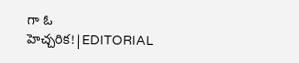గా ఓ హెచ్చరిక!|EDITORIAL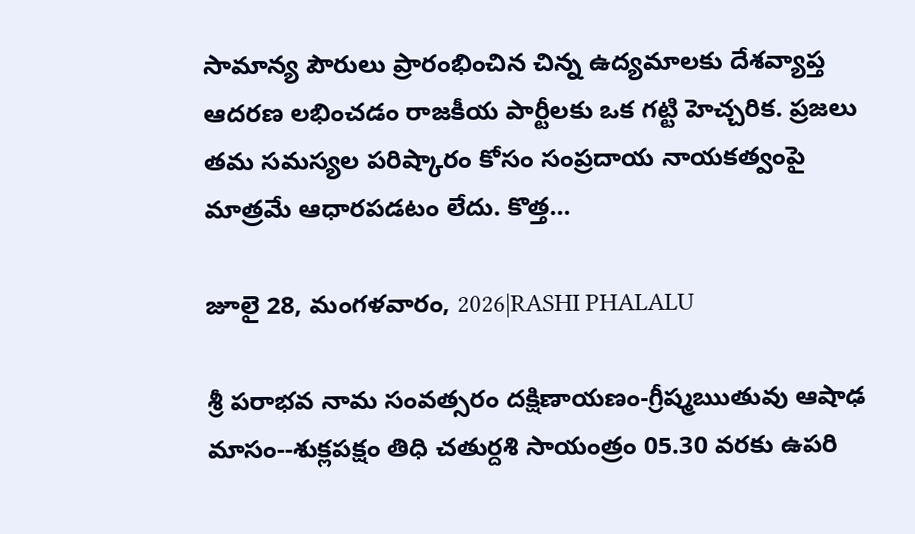సామాన్య పౌరులు ప్రారంభించిన చిన్న ఉద్యమాలకు దేశవ్యాప్త ఆదరణ లభించడం రాజకీయ పార్టీలకు ఒక గట్టి హెచ్చరిక. ప్రజలు తమ సమస్యల పరిష్కారం కోసం సంప్రదాయ నాయకత్వంపై మాత్రమే ఆధారపడటం లేదు. కొత్త...

జూలై 28, మంగళవారం, 2026|RASHI PHALALU

శ్రీ పరాభవ నామ సంవత్సరం దక్షిణాయణం-గ్రీష్మఋతువు ఆషాఢ మాసం--శుక్లపక్షం తిధి చతుర్దశి సాయంత్రం 05.30 వరకు ఉపరి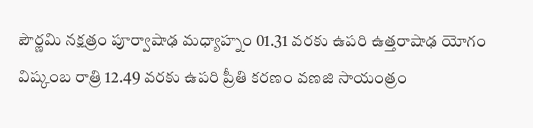పౌర్ణమి నక్షత్రం పూర్వాషాఢ మధ్యాహ్నం 01.31 వరకు ఉపరి ఉత్తరాషాఢ యోగం విష్కంబ రాత్రి 12.49 వరకు ఉపరి ప్రీతి కరణం వణజి సాయంత్రం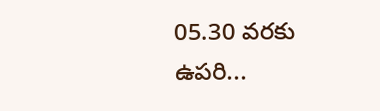05.30 వరకు ఉపరి...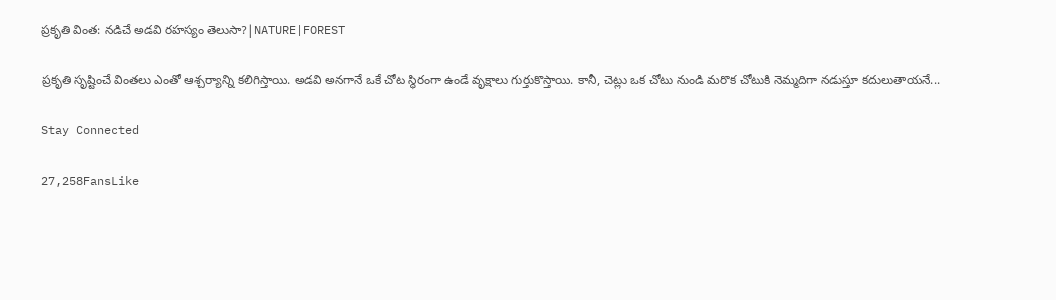ప్రకృతి వింత: నడిచే అడవి రహస్యం తెలుసా?|NATURE|FOREST

ప్రకృతి సృష్టించే వింతలు ఎంతో ఆశ్చర్యాన్ని కలిగిస్తాయి. అడవి అనగానే ఒకే చోట స్థిరంగా ఉండే వృక్షాలు గుర్తుకొస్తాయి. కానీ, చెట్లు ఒక చోటు నుండి మరొక చోటుకి నెమ్మదిగా నడుస్తూ కదులుతాయనే...

Stay Connected

27,258FansLike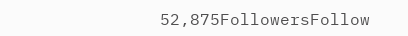52,875FollowersFollow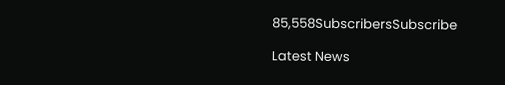85,558SubscribersSubscribe

Latest News